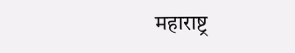महाराष्ट्र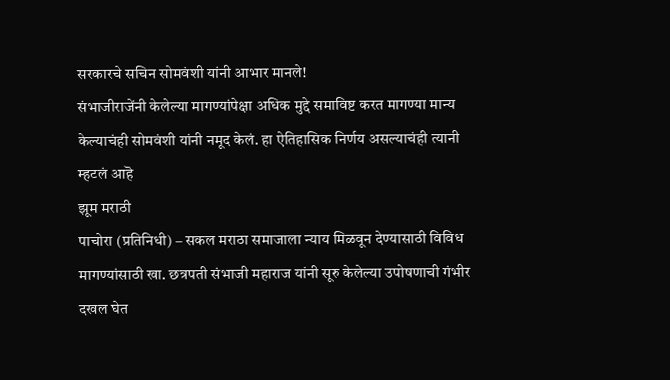सरकारचे सचिन सोमवंशी यांनी आभार मानले!
संभाजीराजेंनी केलेल्या मागण्यांपेक्षा अधिक मुद्दे समाविष्ट करत मागण्या मान्य केल्याचंही सोमवंशी यांनी नमूद केलं. हा ऐतिहासिक निर्णय असल्याचंही त्यानी म्हटलं आहॆ
झूम मराठी
पाचोरा (प्रतिनिधी) – सकल मराठा समाजाला न्याय मिळवून देण्यासाठी विविध मागण्यांसाठी खा. छत्रपती संभाजी महाराज यांनी सूरु केलेल्या उपोषणाची गंभीर दखल घेत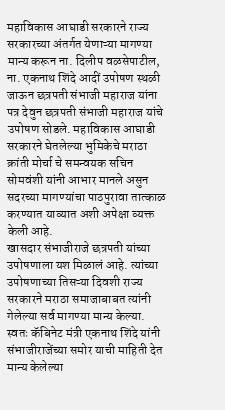महाविकास आघाडी सरकारने राज्य सरकारच्या अंतर्गत येणाऱ्या मागण्या मान्य करून ना. दिलीप वळसेपाटील, ना. एकनाथ शिंदे आदीं उपोषण स्थळी जाऊन छत्रपती संभाजी महाराज यांना पत्र देवुन छत्रपती संभाजी महाराज यांचे उपोषण सोडले. महाविकास आघाडी सरकारने घेतलेल्या भुमिकेचे मराठा क्रांती मोर्चा चे समन्वयक सचिन सोमवंशी यांनी आभार मानले असुन सदरच्या मागण्यांचा पाठपुरावा तात्काळ करण्यात याव्यात अशी अपेक्षा व्यक्त केली आहे.
खासदार संभाजीराजे छत्रपती यांच्या उपोषणाला यश मिळालं आहे. त्यांच्या उपोषणाच्या तिसऱ्या दिवशी राज्य सरकारने मराठा समाजाबाबत त्यांनी गेलेल्या सर्व मागण्या मान्य केल्या. स्वतः कॅबिनेट मंत्री एकनाथ शिंदे यांनी संभाजीराजेंच्या समोर याची माहिती देत मान्य केलेल्या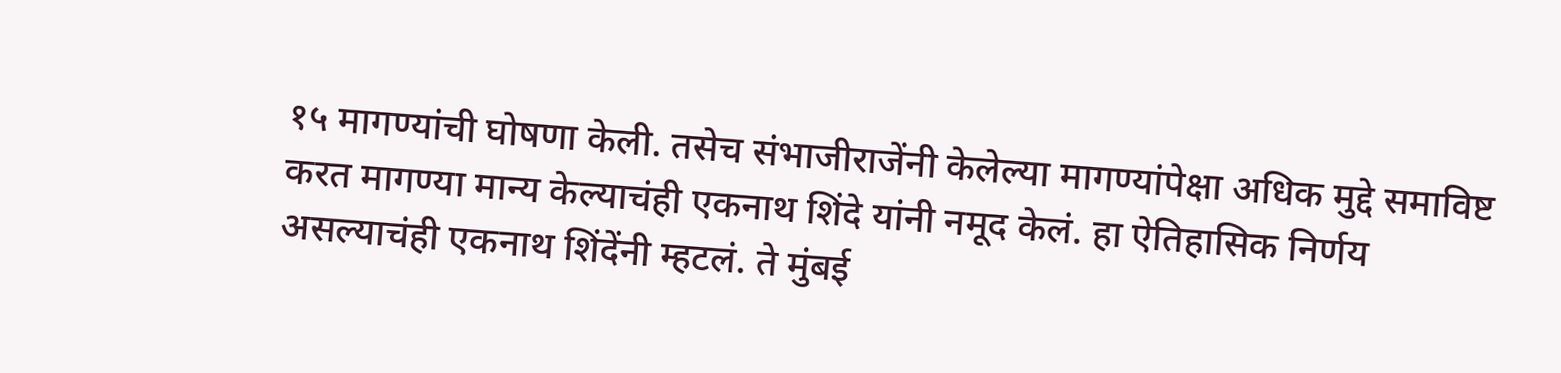१५ मागण्यांची घोषणा केली. तसेच संभाजीराजेंनी केलेल्या मागण्यांपेक्षा अधिक मुद्दे समाविष्ट करत मागण्या मान्य केल्याचंही एकनाथ शिंदे यांनी नमूद केलं. हा ऐतिहासिक निर्णय असल्याचंही एकनाथ शिंदेंनी म्हटलं. ते मुंबई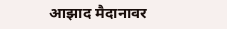आझाद मैदानावर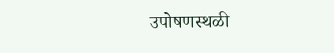उपोषणस्थळी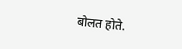बोलत होते.